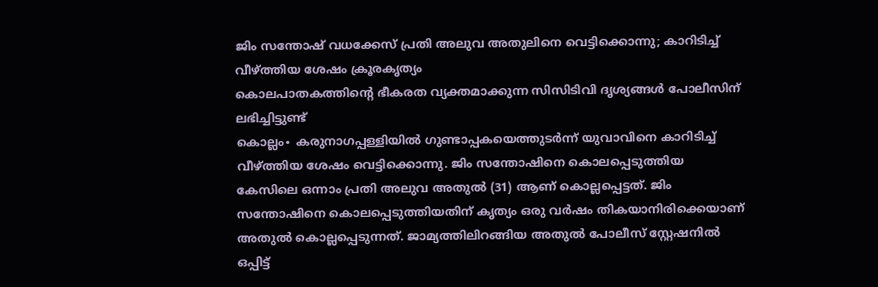ജിം സന്തോഷ് വധക്കേസ് പ്രതി അലുവ അതുലിനെ വെട്ടിക്കൊന്നു; കാറിടിച്ച് വീഴ്ത്തിയ ശേഷം ക്രൂരകൃത്യം
കൊലപാതകത്തിന്റെ ഭീകരത വ്യക്തമാക്കുന്ന സിസിടിവി ദൃശ്യങ്ങൾ പോലീസിന് ലഭിച്ചിട്ടുണ്ട്
കൊല്ലം∙ കരുനാഗപ്പള്ളിയിൽ ഗുണ്ടാപ്പകയെത്തുടർന്ന് യുവാവിനെ കാറിടിച്ച് വീഴ്ത്തിയ ശേഷം വെട്ടിക്കൊന്നു. ജിം സന്തോഷിനെ കൊലപ്പെടുത്തിയ കേസിലെ ഒന്നാം പ്രതി അലുവ അതുൽ (31) ആണ് കൊല്ലപ്പെട്ടത്. ജിം സന്തോഷിനെ കൊലപ്പെടുത്തിയതിന് കൃത്യം ഒരു വർഷം തികയാനിരിക്കെയാണ് അതുൽ കൊല്ലപ്പെടുന്നത്. ജാമ്യത്തിലിറങ്ങിയ അതുൽ പോലീസ് സ്റ്റേഷനിൽ ഒപ്പിട്ട്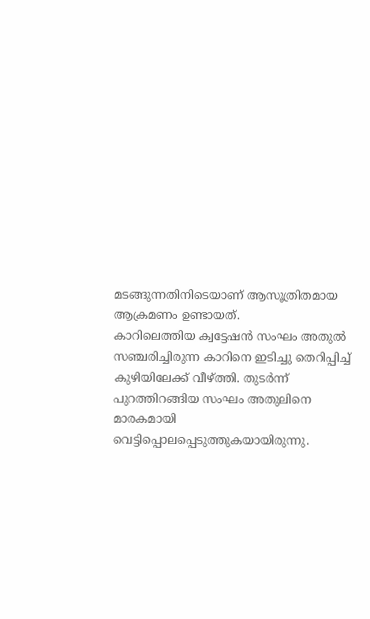മടങ്ങുന്നതിനിടെയാണ് ആസൂത്രിതമായ ആക്രമണം ഉണ്ടായത്.
കാറിലെത്തിയ ക്വട്ടേഷൻ സംഘം അതുൽ സഞ്ചരിച്ചിരുന്ന കാറിനെ ഇടിച്ചു തെറിപ്പിച്ച് കുഴിയിലേക്ക് വീഴ്ത്തി. തുടർന്ന് പുറത്തിറങ്ങിയ സംഘം അതുലിനെ മാരകമായി വെട്ടിപ്പൊലപ്പെടുത്തുകയായിരുന്നു.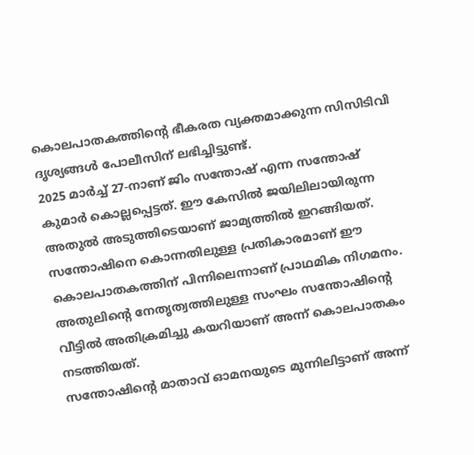കൊലപാതകത്തിന്റെ ഭീകരത വ്യക്തമാക്കുന്ന സിസിടിവി ദൃശ്യങ്ങൾ പോലീസിന് ലഭിച്ചിട്ടുണ്ട്.
2025 മാർച്ച് 27-നാണ് ജിം സന്തോഷ് എന്ന സന്തോഷ് കുമാർ കൊല്ലപ്പെട്ടത്. ഈ കേസിൽ ജയിലിലായിരുന്ന അതുൽ അടുത്തിടെയാണ് ജാമ്യത്തിൽ ഇറങ്ങിയത്. സന്തോഷിനെ കൊന്നതിലുള്ള പ്രതികാരമാണ് ഈ കൊലപാതകത്തിന് പിന്നിലെന്നാണ് പ്രാഥമിക നിഗമനം. അതുലിന്റെ നേതൃത്വത്തിലുള്ള സംഘം സന്തോഷിന്റെ വീട്ടിൽ അതിക്രമിച്ചു കയറിയാണ് അന്ന് കൊലപാതകം നടത്തിയത്.
സന്തോഷിന്റെ മാതാവ് ഓമനയുടെ മുന്നിലിട്ടാണ് അന്ന്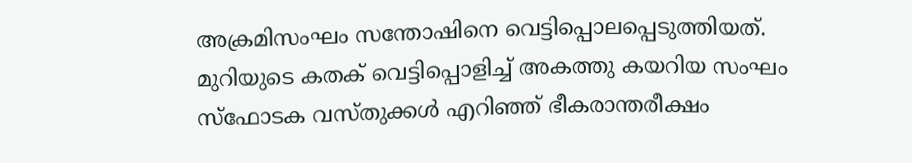അക്രമിസംഘം സന്തോഷിനെ വെട്ടിപ്പൊലപ്പെടുത്തിയത്. മുറിയുടെ കതക് വെട്ടിപ്പൊളിച്ച് അകത്തു കയറിയ സംഘം സ്ഫോടക വസ്തുക്കൾ എറിഞ്ഞ് ഭീകരാന്തരീക്ഷം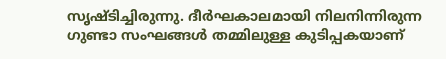സൃഷ്ടിച്ചിരുന്നു. ദീർഘകാലമായി നിലനിന്നിരുന്ന ഗുണ്ടാ സംഘങ്ങൾ തമ്മിലുള്ള കുടിപ്പകയാണ്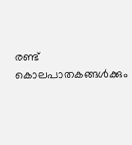രണ്ട് കൊലപാതകങ്ങൾക്കും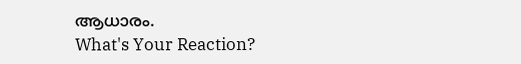ആധാരം.
What's Your Reaction?